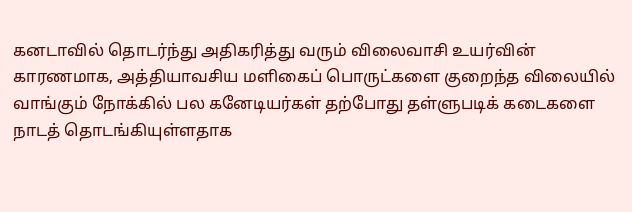கனடாவில் தொடர்ந்து அதிகரித்து வரும் விலைவாசி உயர்வின் காரணமாக, அத்தியாவசிய மளிகைப் பொருட்களை குறைந்த விலையில் வாங்கும் நோக்கில் பல கனேடியர்கள் தற்போது தள்ளுபடிக் கடைகளை நாடத் தொடங்கியுள்ளதாக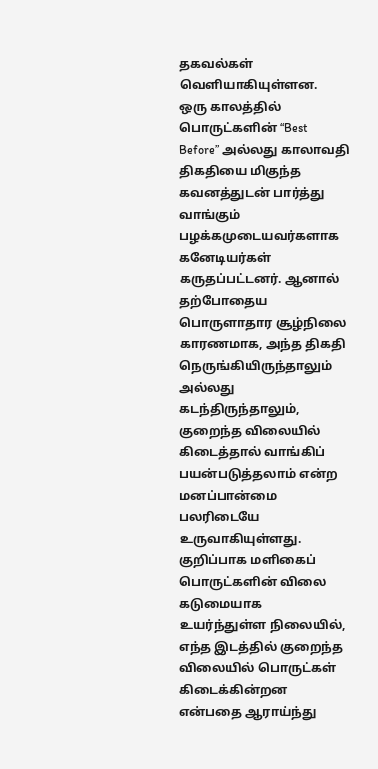தகவல்கள் வெளியாகியுள்ளன.
ஒரு காலத்தில் பொருட்களின் “Best Before” அல்லது காலாவதி திகதியை மிகுந்த கவனத்துடன் பார்த்து வாங்கும் பழக்கமுடையவர்களாக கனேடியர்கள் கருதப்பட்டனர். ஆனால் தற்போதைய பொருளாதார சூழ்நிலை காரணமாக, அந்த திகதி நெருங்கியிருந்தாலும் அல்லது கடந்திருந்தாலும், குறைந்த விலையில் கிடைத்தால் வாங்கிப் பயன்படுத்தலாம் என்ற மனப்பான்மை பலரிடையே உருவாகியுள்ளது.
குறிப்பாக மளிகைப் பொருட்களின் விலை கடுமையாக உயர்ந்துள்ள நிலையில், எந்த இடத்தில் குறைந்த விலையில் பொருட்கள் கிடைக்கின்றன என்பதை ஆராய்ந்து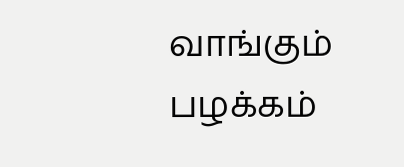வாங்கும் பழக்கம்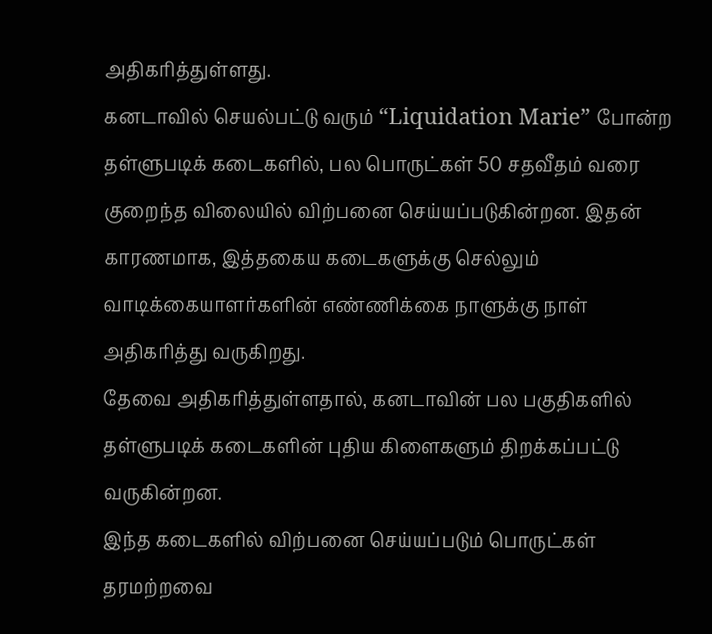அதிகரித்துள்ளது.
கனடாவில் செயல்பட்டு வரும் “Liquidation Marie” போன்ற தள்ளுபடிக் கடைகளில், பல பொருட்கள் 50 சதவீதம் வரை குறைந்த விலையில் விற்பனை செய்யப்படுகின்றன. இதன் காரணமாக, இத்தகைய கடைகளுக்கு செல்லும் வாடிக்கையாளர்களின் எண்ணிக்கை நாளுக்கு நாள் அதிகரித்து வருகிறது.
தேவை அதிகரித்துள்ளதால், கனடாவின் பல பகுதிகளில் தள்ளுபடிக் கடைகளின் புதிய கிளைகளும் திறக்கப்பட்டு வருகின்றன.
இந்த கடைகளில் விற்பனை செய்யப்படும் பொருட்கள் தரமற்றவை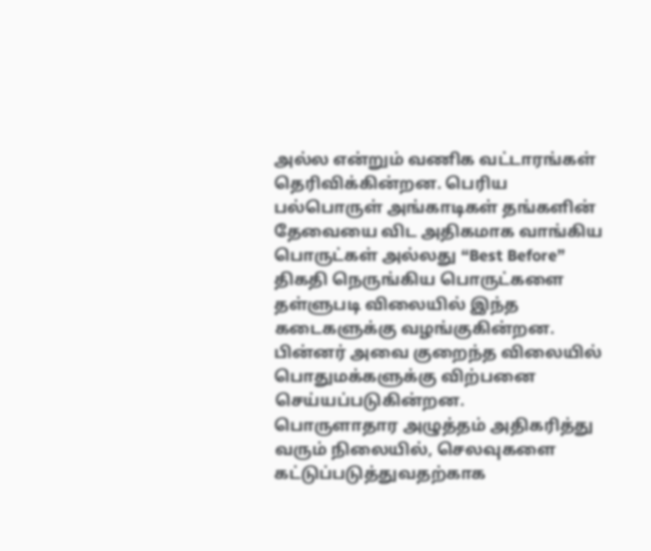அல்ல என்றும் வணிக வட்டாரங்கள் தெரிவிக்கின்றன. பெரிய பல்பொருள் அங்காடிகள் தங்களின் தேவையை விட அதிகமாக வாங்கிய பொருட்கள் அல்லது “Best Before” திகதி நெருங்கிய பொருட்களை தள்ளுபடி விலையில் இந்த கடைகளுக்கு வழங்குகின்றன. பின்னர் அவை குறைந்த விலையில் பொதுமக்களுக்கு விற்பனை செய்யப்படுகின்றன.
பொருளாதார அழுத்தம் அதிகரித்து வரும் நிலையில், செலவுகளை கட்டுப்படுத்துவதற்காக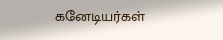கனேடியர்கள்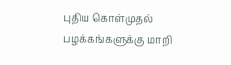புதிய கொள்முதல் பழக்கங்களுக்கு மாறி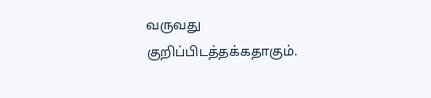வருவது குறிப்பிடத்தக்கதாகும்.